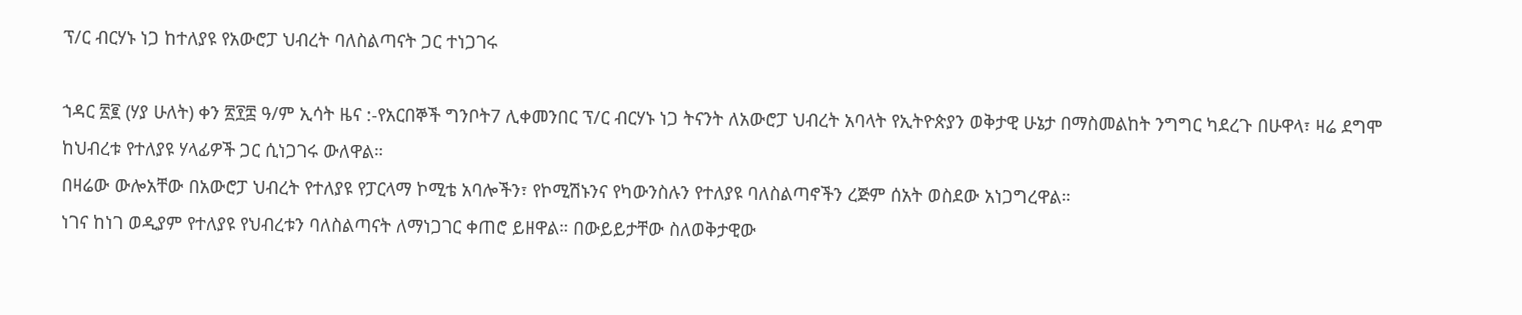ፕ/ር ብርሃኑ ነጋ ከተለያዩ የአውሮፓ ህብረት ባለስልጣናት ጋር ተነጋገሩ

ኀዳር ፳፪ (ሃያ ሁለት) ቀን ፳፻፰ ዓ/ም ኢሳት ዜና :-የአርበኞች ግንቦት7 ሊቀመንበር ፕ/ር ብርሃኑ ነጋ ትናንት ለአውሮፓ ህብረት አባላት የኢትዮጵያን ወቅታዊ ሁኔታ በማስመልከት ንግግር ካደረጉ በሁዋላ፣ ዛሬ ደግሞ ከህብረቱ የተለያዩ ሃላፊዎች ጋር ሲነጋገሩ ውለዋል።
በዛሬው ውሎአቸው በአውሮፓ ህብረት የተለያዩ የፓርላማ ኮሚቴ አባሎችን፣ የኮሚሽኑንና የካውንስሉን የተለያዩ ባለስልጣኖችን ረጅም ሰአት ወስደው አነጋግረዋል።
ነገና ከነገ ወዲያም የተለያዩ የህብረቱን ባለስልጣናት ለማነጋገር ቀጠሮ ይዘዋል። በውይይታቸው ስለወቅታዊው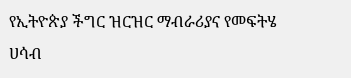የኢትዮጵያ ችግር ዝርዝር ማብራሪያና የመፍትሄ ሀሳብ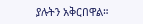ያሉትን አቅርበዋል።